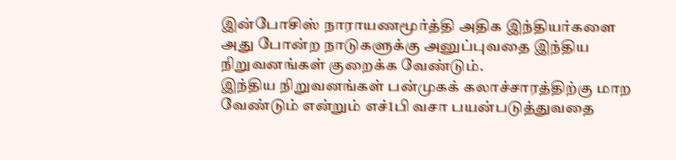இன்போசிஸ் நாராயணமூர்த்தி அதிக இந்தியர்களை அது போன்ற நாடுகளுக்கு அனுப்புவதை இந்திய நிறுவனங்கள் குறைக்க வேண்டும்.
இந்திய நிறுவனங்கள் பன்முகக் கலாச்சாரத்திற்கு மாற வேண்டும் என்றும் எச்1பி வசா பயன்படுத்துவதை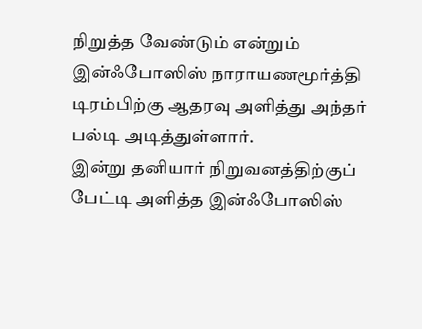நிறுத்த வேண்டும் என்றும் இன்ஃபோஸிஸ் நாராயணமூர்த்தி டிரம்பிற்கு ஆதரவு அளித்து அந்தர் பல்டி அடித்துள்ளார்.
இன்று தனியார் நிறுவனத்திற்குப் பேட்டி அளித்த இன்ஃபோஸிஸ்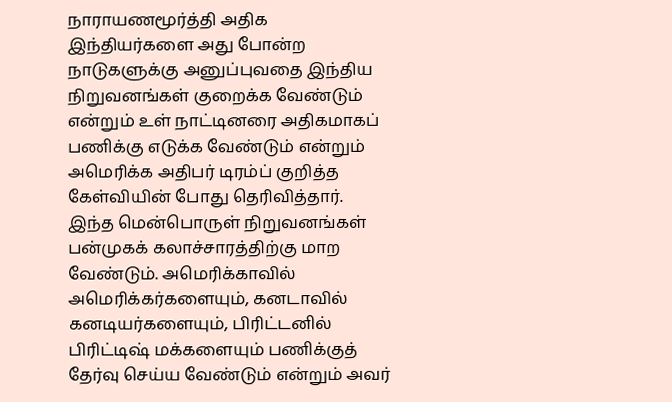நாராயணமூர்த்தி அதிக இந்தியர்களை அது போன்ற நாடுகளுக்கு அனுப்புவதை இந்திய நிறுவனங்கள் குறைக்க வேண்டும் என்றும் உள் நாட்டினரை அதிகமாகப் பணிக்கு எடுக்க வேண்டும் என்றும் அமெரிக்க அதிபர் டிரம்ப் குறித்த கேள்வியின் போது தெரிவித்தார்.
இந்த மென்பொருள் நிறுவனங்கள் பன்முகக் கலாச்சாரத்திற்கு மாற வேண்டும். அமெரிக்காவில் அமெரிக்கர்களையும், கனடாவில் கனடியர்களையும், பிரிட்டனில் பிரிட்டிஷ் மக்களையும் பணிக்குத் தேர்வு செய்ய வேண்டும் என்றும் அவர்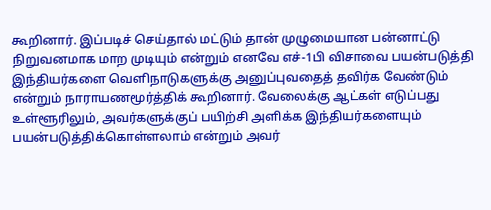கூறினார். இப்படிச் செய்தால் மட்டும் தான் முழுமையான பன்னாட்டு நிறுவனமாக மாற முடியும் என்றும் எனவே எச்-1பி விசாவை பயன்படுத்தி இந்தியர்களை வெளிநாடுகளுக்கு அனுப்புவதைத் தவிர்க வேண்டும் என்றும் நாராயணமூர்த்திக் கூறினார். வேலைக்கு ஆட்கள் எடுப்பது உள்ளூரிலும், அவர்களுக்குப் பயிற்சி அளிக்க இந்தியர்களையும் பயன்படுத்திக்கொள்ளலாம் என்றும் அவர்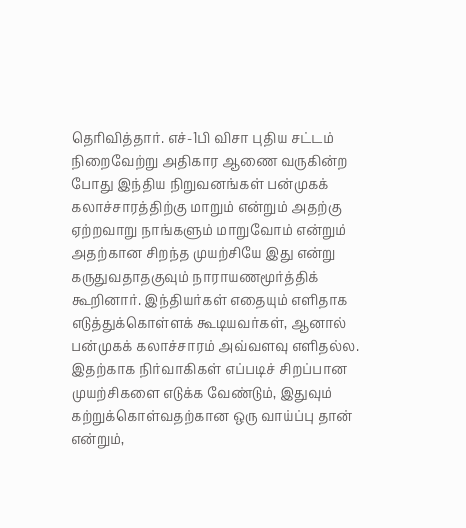தெரிவித்தார். எச்-1பி விசா புதிய சட்டம் நிறைவேற்று அதிகார ஆணை வருகின்ற போது இந்திய நிறுவனங்கள் பன்முகக் கலாச்சாரத்திற்கு மாறும் என்றும் அதற்கு ஏற்றவாறு நாங்களும் மாறுவோம் என்றும் அதற்கான சிறந்த முயற்சியே இது என்று கருதுவதாதகுவும் நாராயணமூர்த்திக் கூறினார். இந்தியர்கள் எதையும் எளிதாக எடுத்துக்கொள்ளக் கூடியவர்கள், ஆனால் பன்முகக் கலாச்சாரம் அவ்வளவு எளிதல்ல. இதற்காக நிர்வாகிகள் எப்படிச் சிறப்பான முயற்சிகளை எடுக்க வேண்டும், இதுவும் கற்றுக்கொள்வதற்கான ஒரு வாய்ப்பு தான் என்றும்,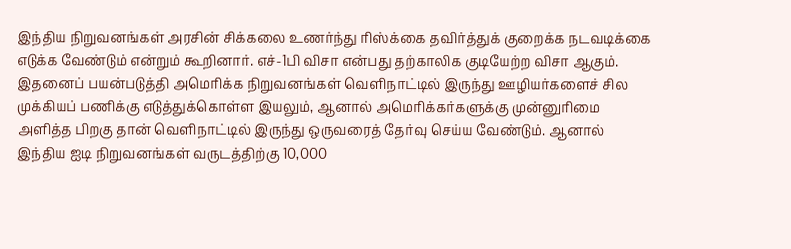இந்திய நிறுவனங்கள் அரசின் சிக்கலை உணர்ந்து ரிஸ்க்கை தவிர்த்துக் குறைக்க நடவடிக்கை எடுக்க வேண்டும் என்றும் கூறினார். எச்-1பி விசா என்பது தற்காலிக குடியேற்ற விசா ஆகும். இதனைப் பயன்படுத்தி அமெரிக்க நிறுவனங்கள் வெளிநாட்டில் இருந்து ஊழியர்களைச் சில முக்கியப் பணிக்கு எடுத்துக்கொள்ள இயலும், ஆனால் அமெரிக்கர்களுக்கு முன்னுரிமை அளித்த பிறகு தான் வெளிநாட்டில் இருந்து ஒருவரைத் தேர்வு செய்ய வேண்டும். ஆனால் இந்திய ஐடி நிறுவனங்கள் வருடத்திற்கு 10,000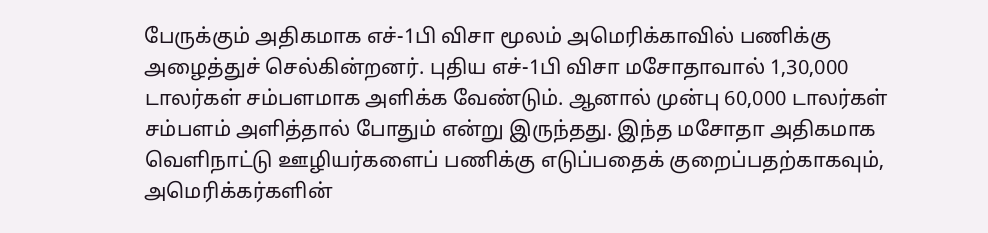பேருக்கும் அதிகமாக எச்-1பி விசா மூலம் அமெரிக்காவில் பணிக்கு அழைத்துச் செல்கின்றனர். புதிய எச்-1பி விசா மசோதாவால் 1,30,000 டாலர்கள் சம்பளமாக அளிக்க வேண்டும். ஆனால் முன்பு 60,000 டாலர்கள் சம்பளம் அளித்தால் போதும் என்று இருந்தது. இந்த மசோதா அதிகமாக வெளிநாட்டு ஊழியர்களைப் பணிக்கு எடுப்பதைக் குறைப்பதற்காகவும், அமெரிக்கர்களின்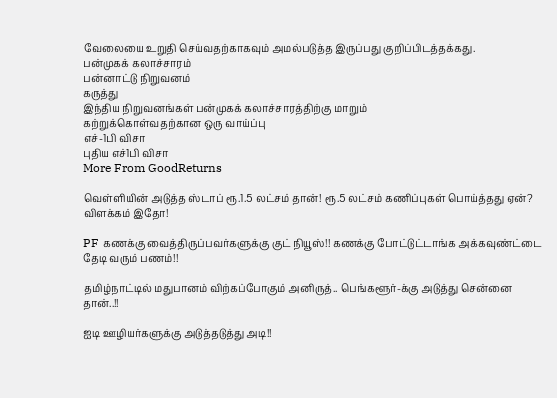வேலையை உறுதி செய்வதற்காகவும் அமல்படுத்த இருப்பது குறிப்பிடத்தக்கது.
பன்முகக் கலாச்சாரம்
பன்னாட்டு நிறுவனம்
கருத்து
இந்திய நிறுவனங்கள் பன்முகக் கலாச்சாரத்திற்கு மாறும்
கற்றுக்கொள்வதற்கான ஒரு வாய்ப்பு
எச்-1பி விசா
புதிய எச்1பி விசா
More From GoodReturns

வெள்ளியின் அடுத்த ஸ்டாப் ரூ.1.5 லட்சம் தான்! ரூ.5 லட்சம் கணிப்புகள் பொய்த்தது ஏன்? விளக்கம் இதோ!

PF கணக்கு வைத்திருப்பவர்களுக்கு குட் நியூஸ்!! கணக்கு போட்டுட்டாங்க அக்கவுண்ட்டை தேடி வரும் பணம்!!

தமிழ்நாட்டில் மதுபானம் விற்கப்போகும் அனிருத்.. பெங்களூர்-க்கு அடுத்து சென்னை தான்..!!

ஐடி ஊழியர்களுக்கு அடுத்தடுத்து அடி!!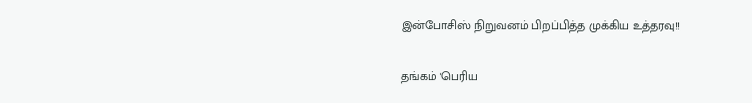இன்போசிஸ் நிறுவனம் பிறப்பித்த முக்கிய உத்தரவு!!

தங்கம் 'பெரிய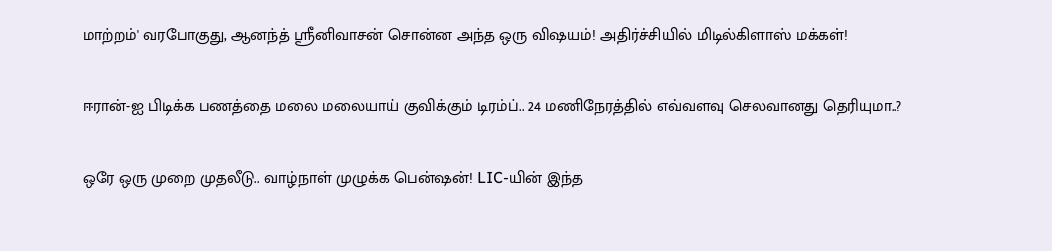மாற்றம்' வரபோகுது, ஆனந்த் ஸ்ரீனிவாசன் சொன்ன அந்த ஒரு விஷயம்! அதிர்ச்சியில் மிடில்கிளாஸ் மக்கள்!

ஈரான்-ஐ பிடிக்க பணத்தை மலை மலையாய் குவிக்கும் டிரம்ப்.. 24 மணிநேரத்தில் எவ்வளவு செலவானது தெரியுமா..?

ஒரே ஒரு முறை முதலீடு.. வாழ்நாள் முழுக்க பென்ஷன்! LIC-யின் இந்த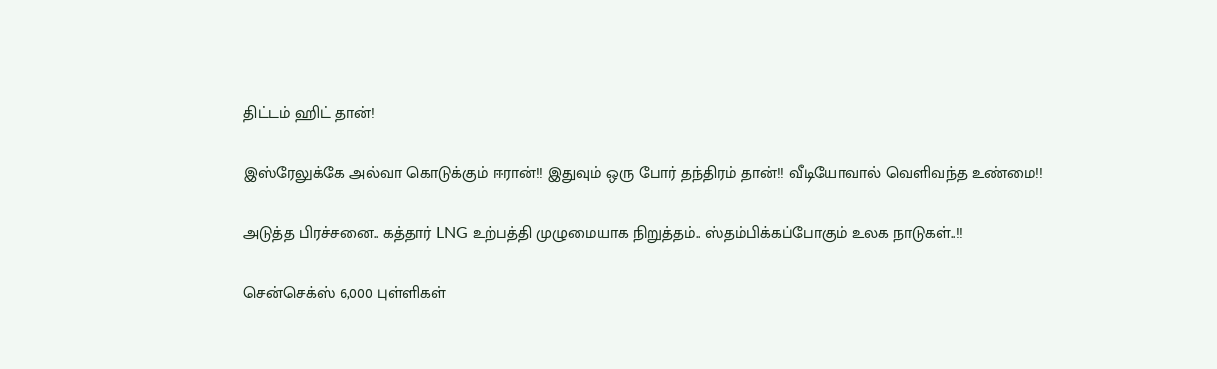திட்டம் ஹிட் தான்!

இஸ்ரேலுக்கே அல்வா கொடுக்கும் ஈரான்!! இதுவும் ஒரு போர் தந்திரம் தான்!! வீடியோவால் வெளிவந்த உண்மை!!

அடுத்த பிரச்சனை.. கத்தார் LNG உற்பத்தி முழுமையாக நிறுத்தம்.. ஸ்தம்பிக்கப்போகும் உலக நாடுகள்..!!

சென்செக்ஸ் 6,000 புள்ளிகள்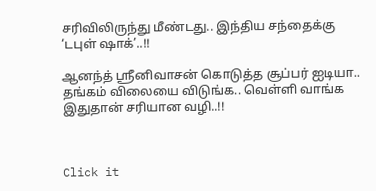சரிவிலிருந்து மீண்டது.. இந்திய சந்தைக்கு ‘டபுள் ஷாக்’..!!

ஆனந்த் ஸ்ரீனிவாசன் கொடுத்த சூப்பர் ஐடியா.. தங்கம் விலையை விடுங்க.. வெள்ளி வாங்க இதுதான் சரியான வழி..!!



Click it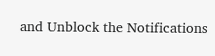and Unblock the Notifications